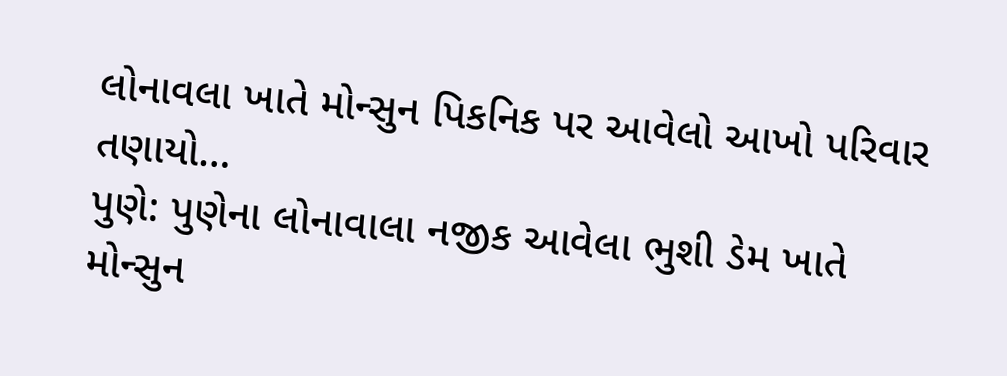લોનાવલા ખાતે મોન્સુન પિકનિક પર આવેલો આખો પરિવાર તણાયો…
પુણે: પુણેના લોનાવાલા નજીક આવેલા ભુશી ડેમ ખાતે મોન્સુન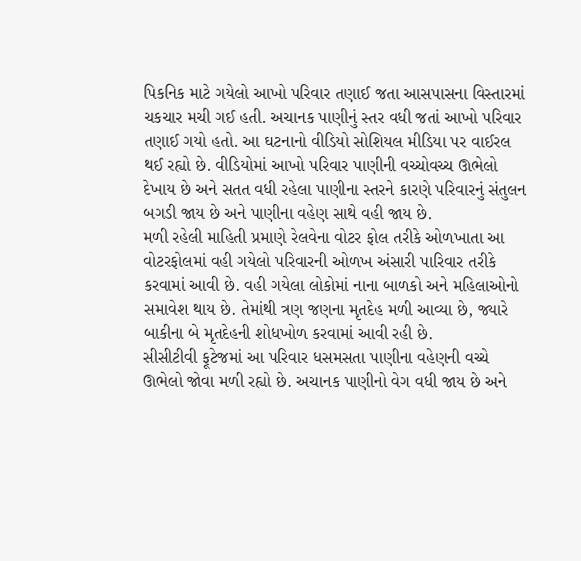પિકનિક માટે ગયેલો આખો પરિવાર તણાઈ જતા આસપાસના વિસ્તારમાં ચકચાર મચી ગઈ હતી. અચાનક પાણીનું સ્તર વધી જતાં આખો પરિવાર તણાઈ ગયો હતો. આ ઘટનાનો વીડિયો સોશિયલ મીડિયા પર વાઈરલ થઈ રહ્યો છે. વીડિયોમાં આખો પરિવાર પાણીની વચ્ચોવચ્ચ ઊભેલો દેખાય છે અને સતત વધી રહેલા પાણીના સ્તરને કારણે પરિવારનું સંતુલન બગડી જાય છે અને પાણીના વહેણ સાથે વહી જાય છે.
મળી રહેલી માહિતી પ્રમાણે રેલવેના વોટર ફોલ તરીકે ઓળખાતા આ વોટરફોલમાં વહી ગયેલો પરિવારની ઓળખ અંસારી પારિવાર તરીકે કરવામાં આવી છે. વહી ગયેલા લોકોમાં નાના બાળકો અને મહિલાઓનો સમાવેશ થાય છે. તેમાંથી ત્રણ જણના મૃતદેહ મળી આવ્યા છે, જ્યારે બાકીના બે મૃતદેહની શોધખોળ કરવામાં આવી રહી છે.
સીસીટીવી ફૂટેજમાં આ પરિવાર ધસમસતા પાણીના વહેણની વચ્ચે ઊભેલો જોવા મળી રહ્યો છે. અચાનક પાણીનો વેગ વધી જાય છે અને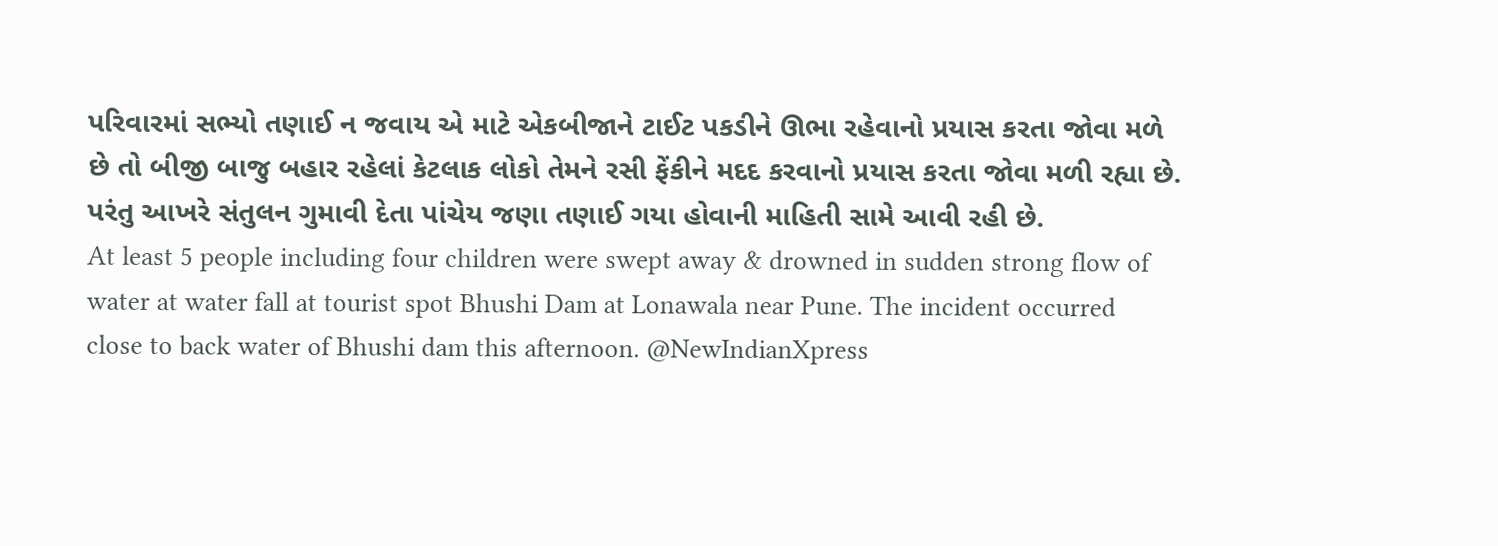પરિવારમાં સભ્યો તણાઈ ન જવાય એ માટે એકબીજાને ટાઈટ પકડીને ઊભા રહેવાનો પ્રયાસ કરતા જોવા મળે છે તો બીજી બાજુ બહાર રહેલાં કેટલાક લોકો તેમને રસી ફેંકીને મદદ કરવાનો પ્રયાસ કરતા જોવા મળી રહ્યા છે. પરંતુ આખરે સંતુલન ગુમાવી દેતા પાંચેય જણા તણાઈ ગયા હોવાની માહિતી સામે આવી રહી છે.
At least 5 people including four children were swept away & drowned in sudden strong flow of water at water fall at tourist spot Bhushi Dam at Lonawala near Pune. The incident occurred close to back water of Bhushi dam this afternoon. @NewIndianXpress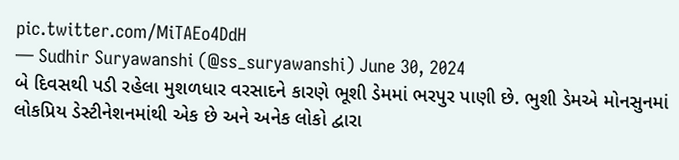pic.twitter.com/MiTAEo4DdH
— Sudhir Suryawanshi (@ss_suryawanshi) June 30, 2024
બે દિવસથી પડી રહેલા મુશળધાર વરસાદને કારણે ભૂશી ડેમમાં ભરપુર પાણી છે. ભુશી ડેમએ મોનસુનમાં લોકપ્રિય ડેસ્ટીનેશનમાંથી એક છે અને અનેક લોકો દ્વારા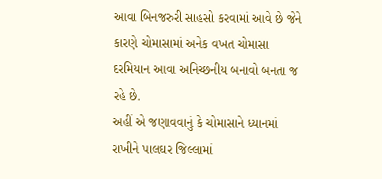આવા બિનજરુરી સાહસો કરવામાં આવે છે જેને કારણે ચોમાસામાં અનેક વખત ચોમાસા દરમિયાન આવા અનિચ્છનીય બનાવો બનતા જ રહે છે.
અહીં એ જણાવવાનું કે ચોમાસાને ધ્યાનમાં રાખીને પાલઘર જિલ્લામાં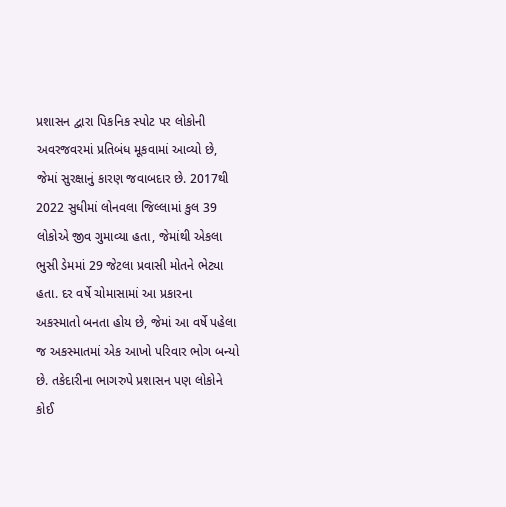પ્રશાસન દ્વારા પિકનિક સ્પોટ પર લોકોની અવરજવરમાં પ્રતિબંધ મૂકવામાં આવ્યો છે, જેમાં સુરક્ષાનું કારણ જવાબદાર છે. 2017થી 2022 સુધીમાં લોનવલા જિલ્લામાં કુલ 39 લોકોએ જીવ ગુમાવ્યા હતા, જેમાંથી એકલા ભુસી ડેમમાં 29 જેટલા પ્રવાસી મોતને ભેટ્યા હતા. દર વર્ષે ચોમાસામાં આ પ્રકારના અકસ્માતો બનતા હોય છે, જેમાં આ વર્ષે પહેલા જ અકસ્માતમાં એક આખો પરિવાર ભોગ બન્યો છે. તકેદારીના ભાગરુપે પ્રશાસન પણ લોકોને કોઈ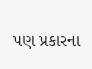પણ પ્રકારના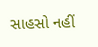સાહસો નહીં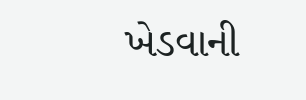ખેડવાની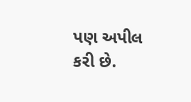પણ અપીલ કરી છે.